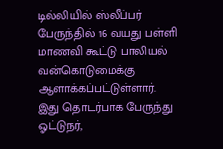டில்லியில் ஸ்லீப்பர் பேருந்தில் 16 வயது பள்ளி மாணவி கூட்டு பாலியல் வன்கொடுமைக்கு ஆளாக்கப்பட்டுள்ளார். இது தொடர்பாக பேருந்து ஓட்டுநர்,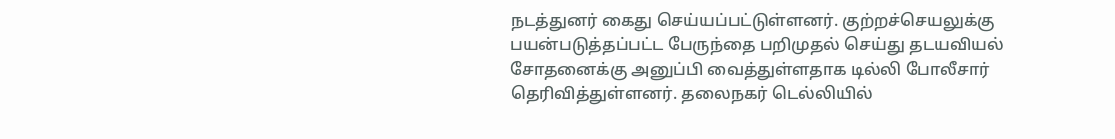நடத்துனர் கைது செய்யப்பட்டுள்ளனர். குற்றச்செயலுக்கு பயன்படுத்தப்பட்ட பேருந்தை பறிமுதல் செய்து தடயவியல் சோதனைக்கு அனுப்பி வைத்துள்ளதாக டில்லி போலீசார் தெரிவித்துள்ளனர். தலைநகர் டெல்லியில்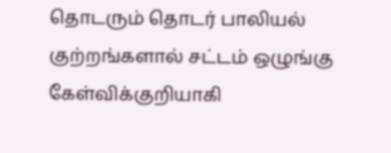தொடரும் தொடர் பாலியல் குற்றங்களால் சட்டம் ஒழுங்கு கேள்விக்குறியாகி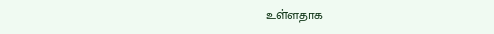உள்ளதாக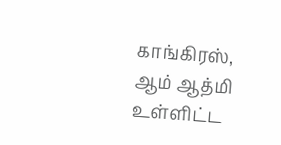காங்கிரஸ், ஆம் ஆத்மி உள்ளிட்ட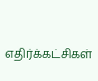எதிர்க்கட்சிகள்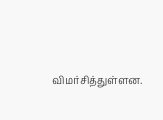விமர்சித்துள்ளன.